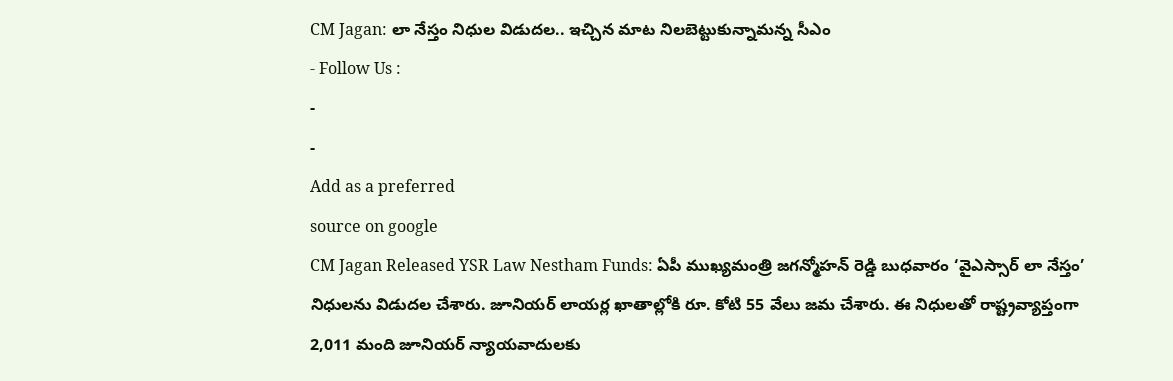CM Jagan: లా నేస్తం నిధుల విడుదల.. ఇచ్చిన మాట నిలబెట్టుకున్నామన్న సీఎం
- Follow Us :
-
-
Add as a preferred
source on google
CM Jagan Released YSR Law Nestham Funds: ఏపీ ముఖ్యమంత్రి జగన్మోహన్ రెడ్డి బుధవారం ‘వైఎస్సార్ లా నేస్తం’ నిధులను విడుదల చేశారు. జూనియర్ లాయర్ల ఖాతాల్లోకి రూ. కోటి 55 వేలు జమ చేశారు. ఈ నిధులతో రాష్ట్రవ్యాప్తంగా 2,011 మంది జూనియర్ న్యాయవాదులకు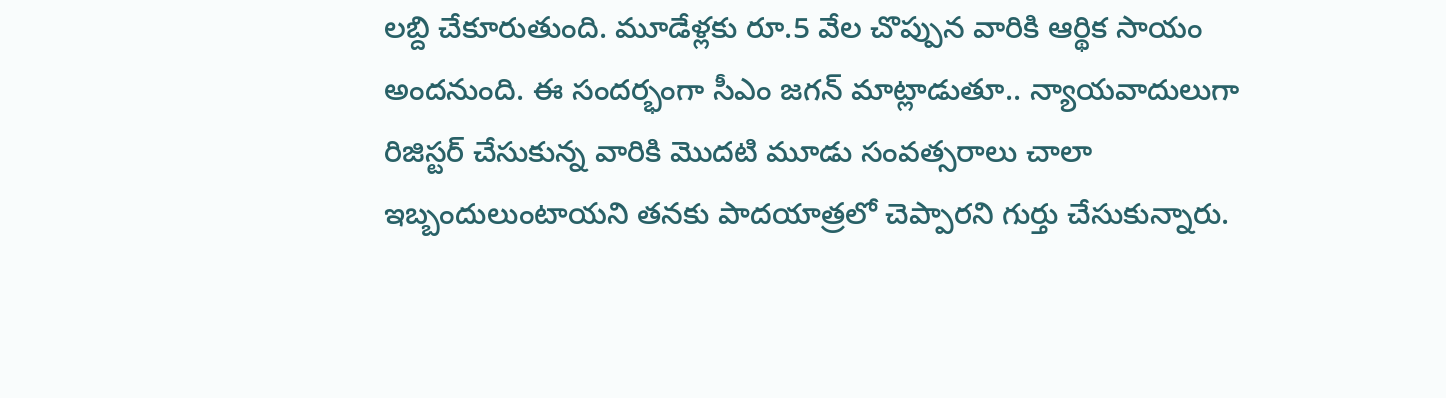లబ్ది చేకూరుతుంది. మూడేళ్లకు రూ.5 వేల చొప్పున వారికి ఆర్థిక సాయం అందనుంది. ఈ సందర్భంగా సీఎం జగన్ మాట్లాడుతూ.. న్యాయవాదులుగా రిజిస్టర్ చేసుకున్న వారికి మొదటి మూడు సంవత్సరాలు చాలా ఇబ్బందులుంటాయని తనకు పాదయాత్రలో చెప్పారని గుర్తు చేసుకున్నారు.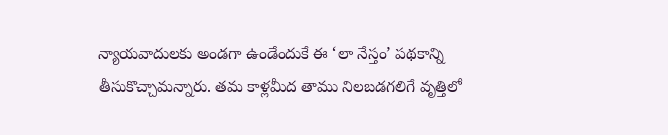న్యాయవాదులకు అండగా ఉండేందుకే ఈ ‘లా నేస్తం’ పథకాన్ని తీసుకొచ్చామన్నారు. తమ కాళ్లమీద తాము నిలబడగలిగే వృత్తిలో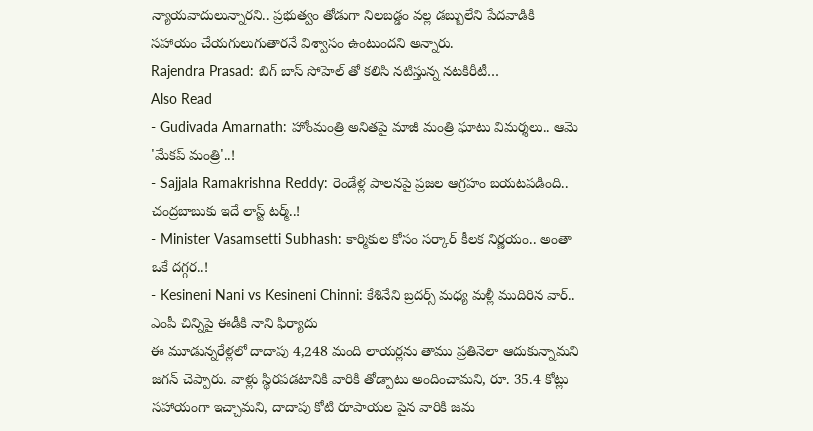న్యాయవాదులున్నారని.. ప్రభుత్వం తోడుగా నిలబడ్డం వల్ల డబ్బులేని పేదవాడికి సహాయం చేయగులుగుతారనే విశ్వాసం ఉంటుందని అన్నారు.
Rajendra Prasad: బిగ్ బాస్ సోహెల్ తో కలిసి నటిస్తున్న నటకిరీటీ…
Also Read
- Gudivada Amarnath: హోంమంత్రి అనితపై మాజీ మంత్రి ఘాటు విమర్శలు.. ఆమె 'మేకప్ మంత్రి'..!
- Sajjala Ramakrishna Reddy: రెండేళ్ల పాలనపై ప్రజల ఆగ్రహం బయటపడింది.. చంద్రబాబుకు ఇదే లాస్ట్ టర్మ్..!
- Minister Vasamsetti Subhash: కార్మికుల కోసం సర్కార్ కీలక నిర్ణయం.. అంతా ఒకే దగ్గర..!
- Kesineni Nani vs Kesineni Chinni: కేశినేని బ్రదర్స్ మధ్య మళ్లీ ముదిరిన వార్.. ఎంపీ చిన్నిపై ఈడీకి నాని ఫిర్యాదు
ఈ మూడున్నరేళ్లలో దాదాపు 4,248 మంది లాయర్లను తాము ప్రతినెలా ఆదుకున్నామని జగన్ చెప్పారు. వాళ్లు స్థిరపడటానికి వారికి తోడ్పాటు అందించామని, రూ. 35.4 కోట్లు సహాయంగా ఇచ్చామని, దాదాపు కోటి రూపాయల పైన వారికి జమ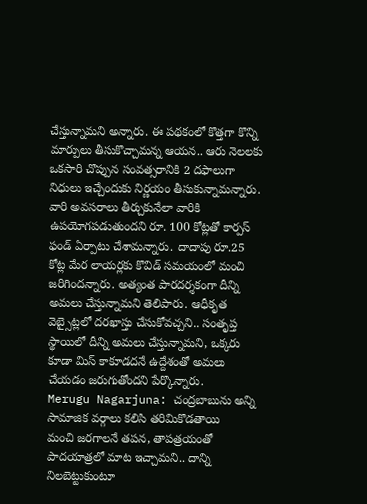చేస్తున్నామని అన్నారు. ఈ పథకంలో కొత్తగా కొన్ని మార్పులు తీసుకొచ్చామన్న ఆయన.. ఆరు నెలలకు ఒకసారి చొప్పున సంవత్సరానికి 2 దఫాలుగా నిధులు ఇచ్చేందుకు నిర్ణయం తీసుకున్నామన్నారు. వారి అవసరాలు తీర్చుకునేలా వారికి ఉపయోగపడుతుందని రూ. 100 కోట్లతో కార్పస్ ఫండ్ ఏర్పాటు చేశామన్నారు. దాదాపు రూ.25 కోట్ల మేర లాయర్లకు కొవిడ్ సమయంలో మంచి జరిగిందన్నారు. అత్యంత పారదర్శకంగా దీన్ని అమలు చేస్తున్నామని తెలిపారు. ఆధీకృత వెబ్సైట్లలో దరఖాస్తు చేసుకోవచ్చని.. సంతృప్త స్థాయిలో దీన్ని అమలు చేస్తున్నామని, ఒక్కరు కూడా మిస్ కాకూడదనే ఉద్దేశంతో అమలు చేయడం జరుగుతోందని పేర్కొన్నారు.
Merugu Nagarjuna: చంద్రబాబును అన్ని సామాజిక వర్గాలు కలిసి తరిమికొడతాయి
మంచి జరగాలనే తపన, తాపత్రయంతో పాదయాత్రలో మాట ఇచ్చామని.. దాన్ని నిలబెట్టుకుంటూ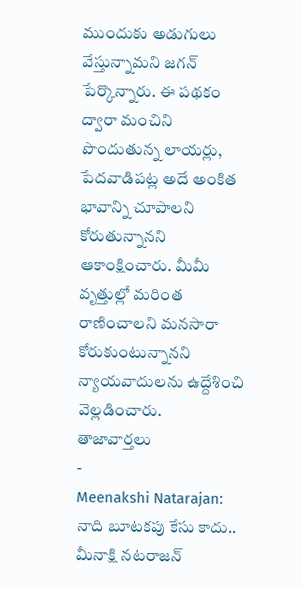ముందుకు అడుగులు వేస్తున్నామని జగన్ పేర్కొన్నారు. ఈ పథకం ద్వారా మంచిని పొందుతున్న లాయర్లు, పేదవాడిపట్ల అదే అంకిత భావాన్ని చూపాలని కోరుతున్నానని ఆకాంక్షించారు. మీమీ వృత్తుల్లో మరింత రాణించాలని మనసారా కోరుకుంటున్నానని న్యాయవాదులను ఉద్దేశించి వెల్లడించారు.
తాజావార్తలు
-
Meenakshi Natarajan: నాది బూటకపు కేసు కాదు.. మీనాక్షి నటరాజన్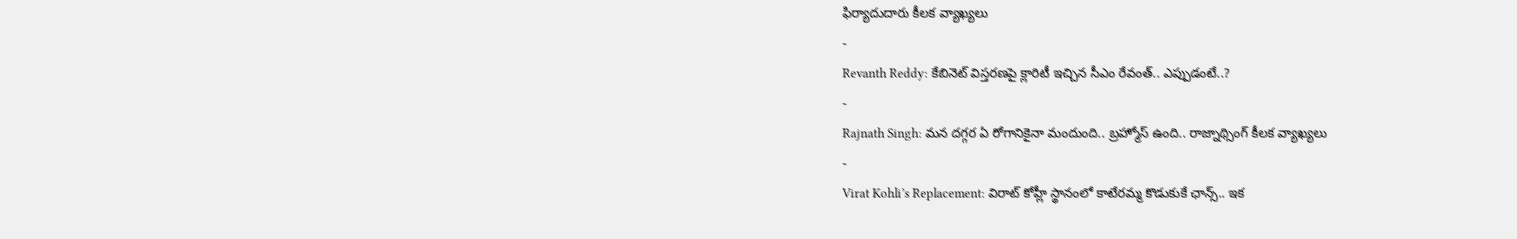ఫిర్యాదుదారు కీలక వ్యాఖ్యలు
-
Revanth Reddy: కేబినెట్ విస్తరణపై క్లారిటీ ఇచ్చిన సీఎం రేవంత్.. ఎప్పుడంటే..?
-
Rajnath Singh: మన దగ్గర ఏ రోగానికైనా మందుంది.. బ్రహ్మోస్ ఉంది.. రాజ్నాథ్సింగ్ కీలక వ్యాఖ్యలు
-
Virat Kohli’s Replacement: విరాట్ కోహ్లీ స్థానంలో కాటేరమ్మ కొడుకుకే ఛాన్స్.. ఇక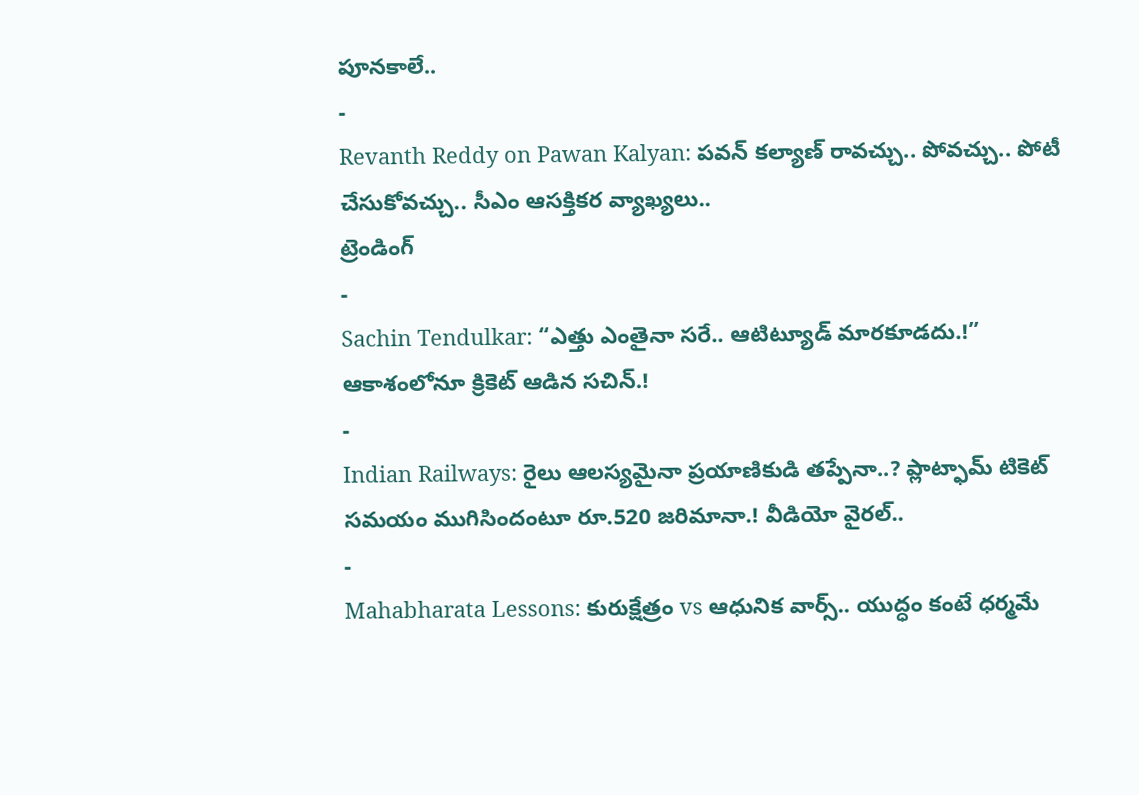పూనకాలే..
-
Revanth Reddy on Pawan Kalyan: పవన్ కల్యాణ్ రావచ్చు.. పోవచ్చు.. పోటీ చేసుకోవచ్చు.. సీఎం ఆసక్తికర వ్యాఖ్యలు..
ట్రెండింగ్
-
Sachin Tendulkar: “ఎత్తు ఎంతైనా సరే.. ఆటిట్యూడ్ మారకూడదు.!” ఆకాశంలోనూ క్రికెట్ ఆడిన సచిన్.!
-
Indian Railways: రైలు ఆలస్యమైనా ప్రయాణికుడి తప్పేనా..? ప్లాట్ఫామ్ టికెట్ సమయం ముగిసిందంటూ రూ.520 జరిమానా.! వీడియో వైరల్..
-
Mahabharata Lessons: కురుక్షేత్రం vs ఆధునిక వార్స్.. యుద్ధం కంటే ధర్మమే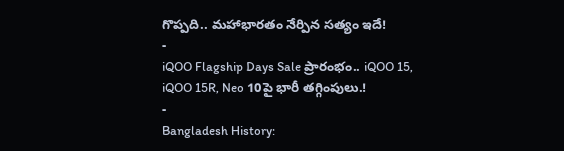గొప్పది.. మహాభారతం నేర్పిన సత్యం ఇదే!
-
iQOO Flagship Days Sale ప్రారంభం.. iQOO 15, iQOO 15R, Neo 10పై భారీ తగ్గింపులు.!
-
Bangladesh History: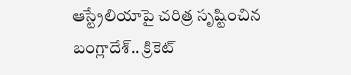ఆస్ట్రేలియాపై చరిత్ర సృష్టించిన బంగ్లాదేశ్.. క్రికెట్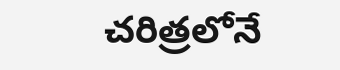చరిత్రలోనే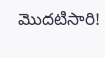మొదటిసారి!